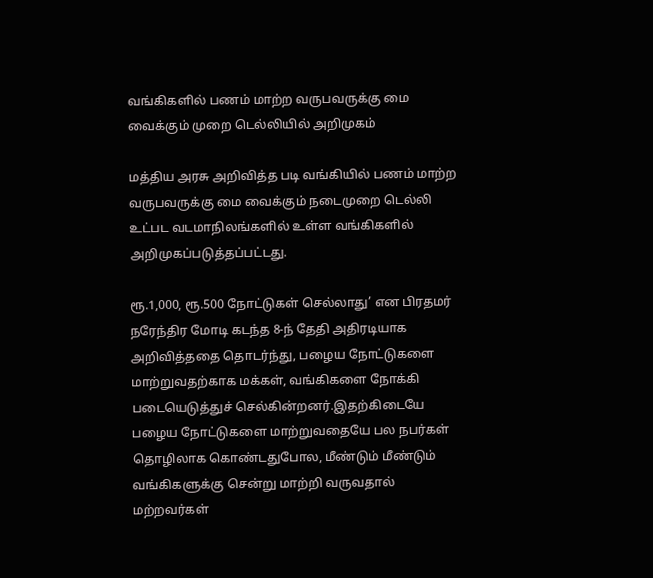வங்கிகளில் பணம் மாற்ற வருபவருக்கு மை வைக்கும் முறை டெல்லியில் அறிமுகம்

மத்திய அரசு அறிவித்த படி வங்கியில் பணம் மாற்ற வருபவருக்கு மை வைக்கும் நடைமுறை டெல்லி உட்பட வடமாநிலங்களில் உள்ள வங்கிகளில் அறிமுகப்படுத்தப்பட்டது.

ரூ.1,000, ரூ.500 நோட்டுகள் செல்லாது’ என பிரதமர் நரேந்திர மோடி கடந்த 8-ந் தேதி அதிரடியாக அறிவித்ததை தொடர்ந்து, பழைய நோட்டுகளை மாற்றுவதற்காக மக்கள், வங்கிகளை நோக்கி படையெடுத்துச் செல்கின்றனர்.இதற்கிடையே பழைய நோட்டுகளை மாற்றுவதையே பல நபர்கள் தொழிலாக கொண்டதுபோல, மீண்டும் மீண்டும் வங்கிகளுக்கு சென்று மாற்றி வருவதால் மற்றவர்கள்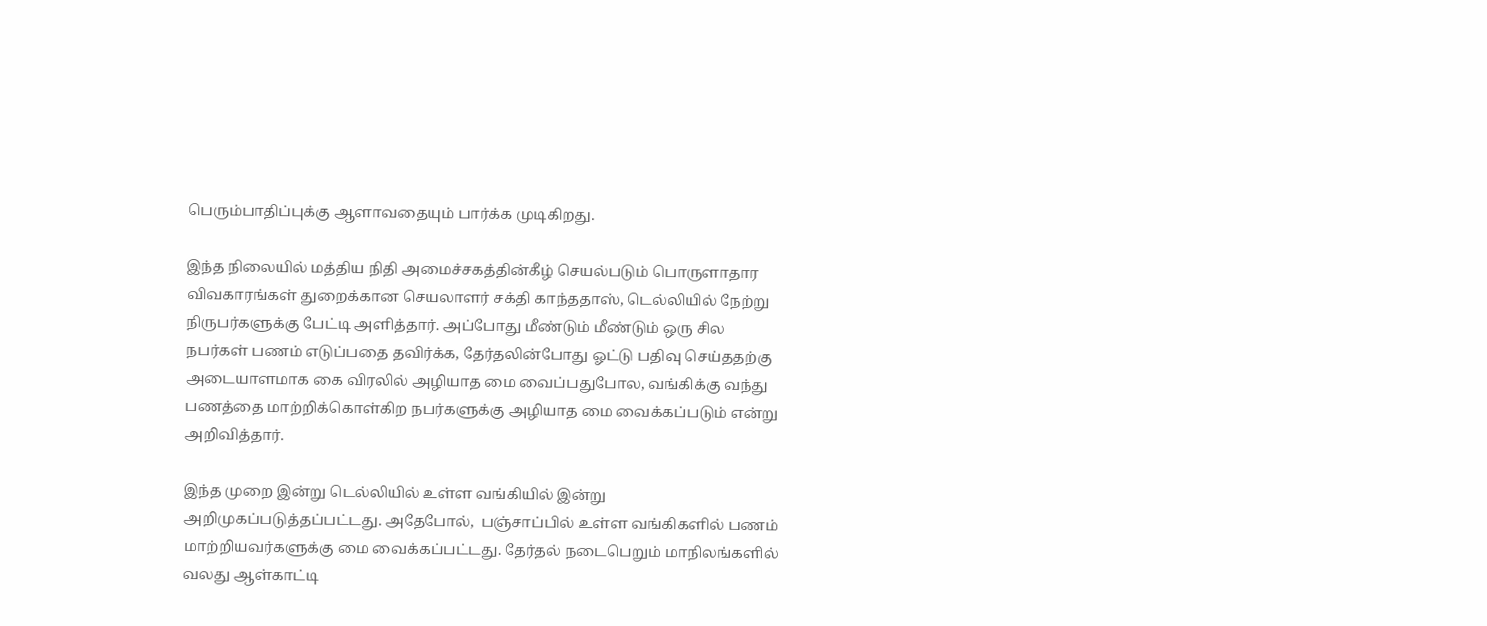பெரும்பாதிப்புக்கு ஆளாவதையும் பார்க்க முடிகிறது.

இந்த நிலையில் மத்திய நிதி அமைச்சகத்தின்கீழ் செயல்படும் பொருளாதார விவகாரங்கள் துறைக்கான செயலாளர் சக்தி காந்ததாஸ், டெல்லியில் நேற்று நிருபர்களுக்கு பேட்டி அளித்தார். அப்போது மீண்டும் மீண்டும் ஒரு சில நபர்கள் பணம் எடுப்பதை தவிர்க்க, தேர்தலின்போது ஓட்டு பதிவு செய்ததற்கு அடையாளமாக கை விரலில் அழியாத மை வைப்பதுபோல, வங்கிக்கு வந்து பணத்தை மாற்றிக்கொள்கிற நபர்களுக்கு அழியாத மை வைக்கப்படும் என்று அறிவித்தார்.

இந்த முறை இன்று டெல்லியில் உள்ள வங்கியில் இன்று அறிமுகப்படுத்தப்பட்டது. அதேபோல்,  பஞ்சாப்பில் உள்ள வங்கிகளில் பணம் மாற்றியவர்களுக்கு மை வைக்கப்பட்டது. தேர்தல் நடைபெறும் மாநிலங்களில் வலது ஆள்காட்டி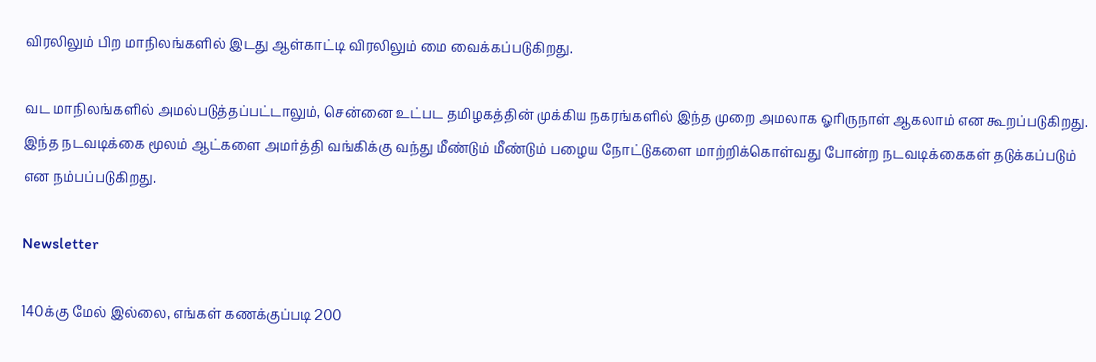விரலிலும் பிற மாநிலங்களில் இடது ஆள்காட்டி விரலிலும் மை வைக்கப்படுகிறது.

வட மாநிலங்களில் அமல்படுத்தப்பட்டாலும், சென்னை உட்பட தமிழகத்தின் முக்கிய நகரங்களில் இந்த முறை அமலாக ஓரிருநாள் ஆகலாம் என கூறப்படுகிறது. இந்த நடவடிக்கை மூலம் ஆட்களை அமர்த்தி வங்கிக்கு வந்து மீண்டும் மீண்டும் பழைய நோட்டுகளை மாற்றிக்கொள்வது போன்ற நடவடிக்கைகள் தடுக்கப்படும் என நம்பப்படுகிறது.

Newsletter

140க்கு மேல் இல்லை, எங்கள் கணக்குப்படி 200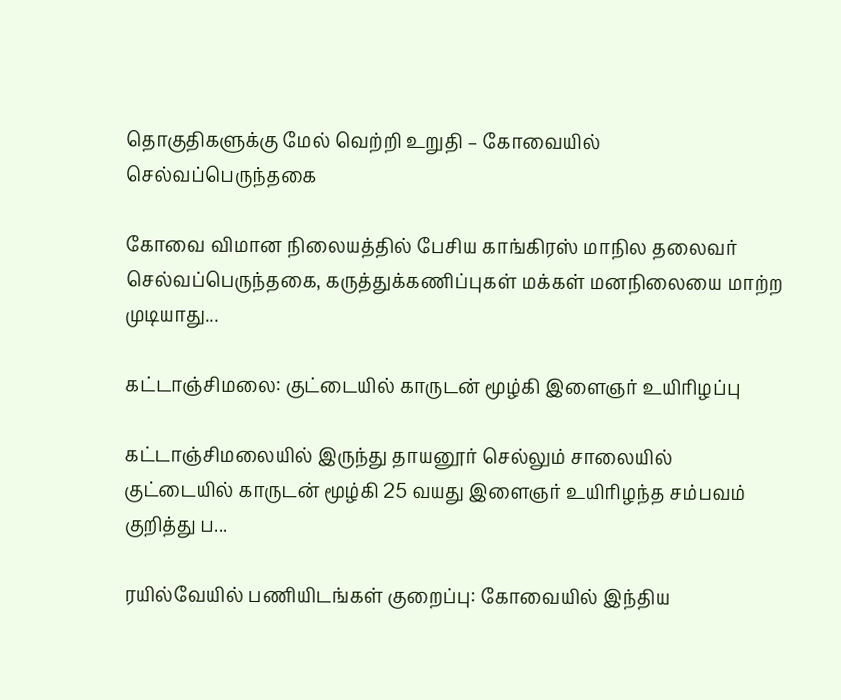தொகுதிகளுக்கு மேல் வெற்றி உறுதி – கோவையில் செல்வப்பெருந்தகை

கோவை விமான நிலையத்தில் பேசிய காங்கிரஸ் மாநில தலைவர் செல்வப்பெருந்தகை, கருத்துக்கணிப்புகள் மக்கள் மனநிலையை மாற்ற முடியாது...

கட்டாஞ்சிமலை: குட்டையில் காருடன் மூழ்கி இளைஞர் உயிரிழப்பு

கட்டாஞ்சிமலையில் இருந்து தாயனூர் செல்லும் சாலையில் குட்டையில் காருடன் மூழ்கி 25 வயது இளைஞர் உயிரிழந்த சம்பவம் குறித்து ப...

ரயில்வேயில் பணியிடங்கள் குறைப்பு: கோவையில் இந்திய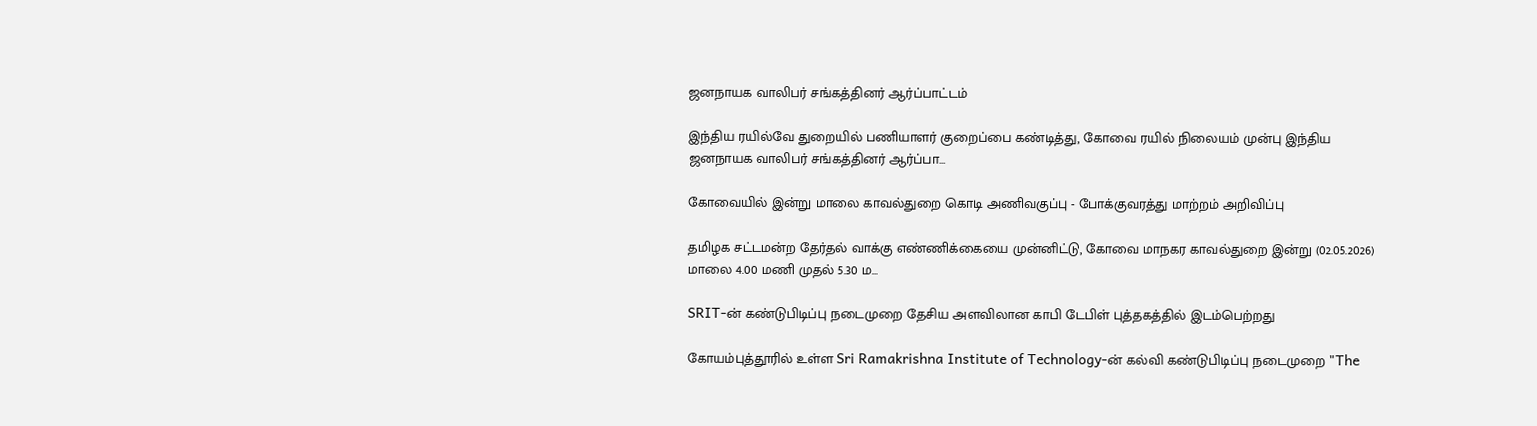ஜனநாயக வாலிபர் சங்கத்தினர் ஆர்ப்பாட்டம்

இந்திய ரயில்வே துறையில் பணியாளர் குறைப்பை கண்டித்து, கோவை ரயில் நிலையம் முன்பு இந்திய ஜனநாயக வாலிபர் சங்கத்தினர் ஆர்ப்பா...

கோவையில் இன்று மாலை காவல்துறை கொடி அணிவகுப்பு - போக்குவரத்து மாற்றம் அறிவிப்பு

தமிழக சட்டமன்ற தேர்தல் வாக்கு எண்ணிக்கையை முன்னிட்டு, கோவை மாநகர காவல்துறை இன்று (02.05.2026) மாலை 4.00 மணி முதல் 5.30 ம...

SRIT-ன் கண்டுபிடிப்பு நடைமுறை தேசிய அளவிலான காபி டேபிள் புத்தகத்தில் இடம்பெற்றது

கோயம்புத்தூரில் உள்ள Sri Ramakrishna Institute of Technology-ன் கல்வி கண்டுபிடிப்பு நடைமுறை "The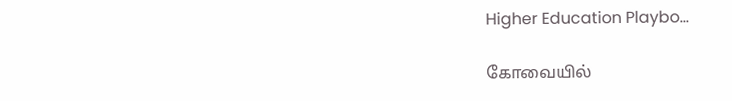Higher Education Playbo...

கோவையில்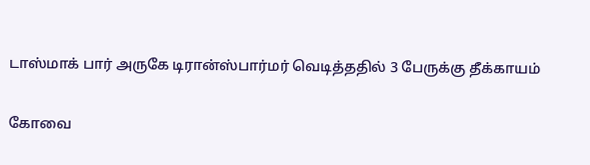டாஸ்மாக் பார் அருகே டிரான்ஸ்பார்மர் வெடித்ததில் 3 பேருக்கு தீக்காயம்

கோவை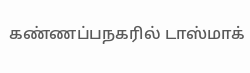கண்ணப்பநகரில் டாஸ்மாக்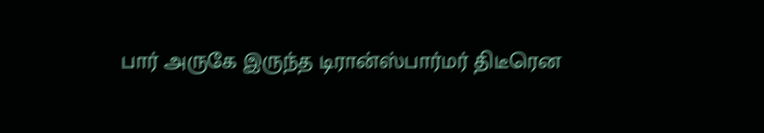பார் அருகே இருந்த டிரான்ஸ்பார்மர் திடீரென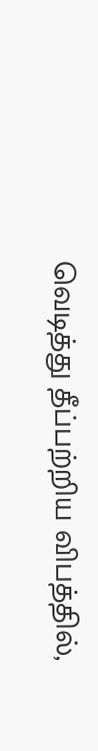வெடித்து தீப்பற்றிய விபத்தில்,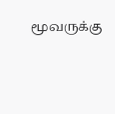மூவருக்கு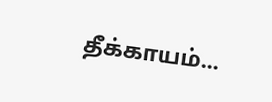தீக்காயம்...